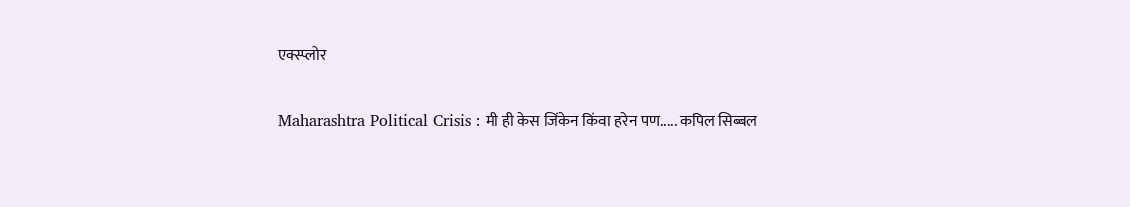एक्स्प्लोर

Maharashtra Political Crisis : मी ही केस जिंकेन किंवा हरेन पण..... कपिल सिब्बल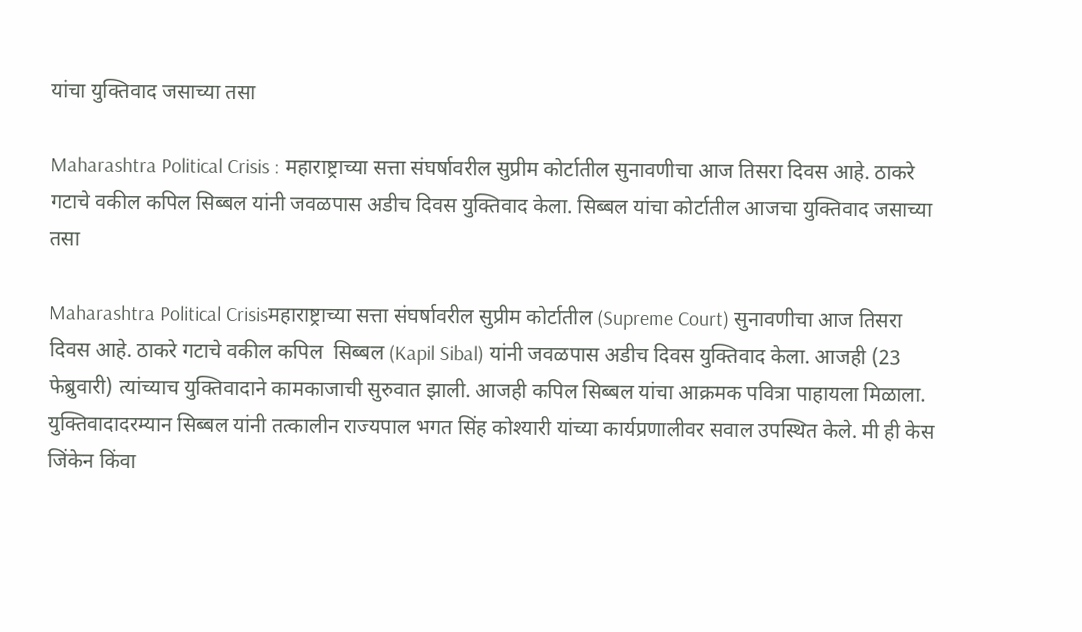यांचा युक्तिवाद जसाच्या तसा

Maharashtra Political Crisis : महाराष्ट्राच्या सत्ता संघर्षावरील सुप्रीम कोर्टातील सुनावणीचा आज तिसरा दिवस आहे. ठाकरे गटाचे वकील कपिल सिब्बल यांनी जवळपास अडीच दिवस युक्तिवाद केला. सिब्बल यांचा कोर्टातील आजचा युक्तिवाद जसाच्या तसा

Maharashtra Political Crisisमहाराष्ट्राच्या सत्ता संघर्षावरील सुप्रीम कोर्टातील (Supreme Court) सुनावणीचा आज तिसरा दिवस आहे. ठाकरे गटाचे वकील कपिल  सिब्बल (Kapil Sibal) यांनी जवळपास अडीच दिवस युक्तिवाद केला. आजही (23 फेब्रुवारी) त्यांच्याच युक्तिवादाने कामकाजाची सुरुवात झाली. आजही कपिल सिब्बल यांचा आक्रमक पवित्रा पाहायला मिळाला. युक्तिवादादरम्यान सिब्बल यांनी तत्कालीन राज्यपाल भगत सिंह कोश्यारी यांच्या कार्यप्रणालीवर सवाल उपस्थित केले. मी ही केस जिंकेन किंवा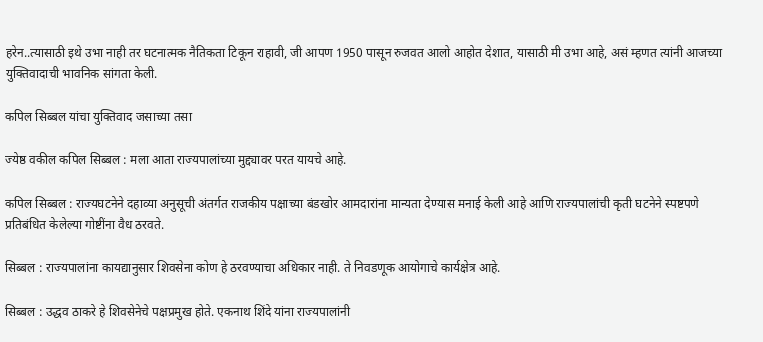हरेन..त्यासाठी इथे उभा नाही तर घटनात्मक नैतिकता टिकून राहावी, जी आपण 1950 पासून रुजवत आलो आहोत देशात, यासाठी मी उभा आहे, असं म्हणत त्यांनी आजच्या युक्तिवादाची भावनिक सांगता केली.

कपिल सिब्बल यांचा युक्तिवाद जसाच्या तसा

ज्येष्ठ वकील कपिल सिब्बल : मला आता राज्यपालांच्या मुद्द्यावर परत यायचे आहे.

कपिल सिब्बल : राज्यघटनेने दहाव्या अनुसूची अंतर्गत राजकीय पक्षाच्या बंडखोर आमदारांना मान्यता देण्यास मनाई केली आहे आणि राज्यपालांची कृती घटनेने स्पष्टपणे प्रतिबंधित केलेल्या गोष्टींना वैध ठरवते.

सिब्बल : राज्यपालांना कायद्यानुसार शिवसेना कोण हे ठरवण्याचा अधिकार नाही. ते निवडणूक आयोगाचे कार्यक्षेत्र आहे.

सिब्बल : उद्धव ठाकरे हे शिवसेनेचे पक्षप्रमुख होते. एकनाथ शिंदे यांना राज्यपालांनी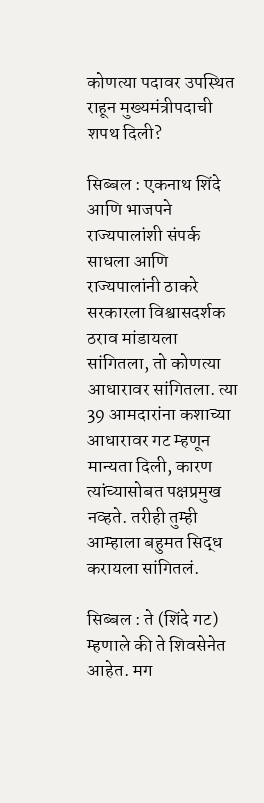कोणत्या पदावर उपस्थित राहून मुख्यमंत्रीपदाची शपथ दिली?

सिब्बल : एकनाथ शिंदे आणि भाजपने राज्यपालांशी संपर्क साधला आणि राज्यपालांनी ठाकरे सरकारला विश्वासदर्शक ठराव मांडायला सांगितला, तो कोणत्या आधारावर सांगितला. त्या 39 आमदारांना कशाच्या आधारावर गट म्हणून मान्यता दिली, कारण त्यांच्यासोबत पक्षप्रमुख नव्हते. तरीही तुम्ही आम्हाला बहुमत सिद्ध करायला सांगितलं.

सिब्बल : ते (शिंदे गट) म्हणाले की ते शिवसेनेत आहेत. मग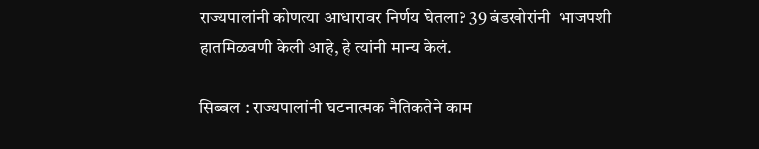राज्यपालांनी कोणत्या आधारावर निर्णय घेतला? 39 बंडखोरांनी  भाजपशी हातमिळवणी केली आहे, हे त्यांनी मान्य केलं.

सिब्बल : राज्यपालांनी घटनात्मक नैतिकतेने काम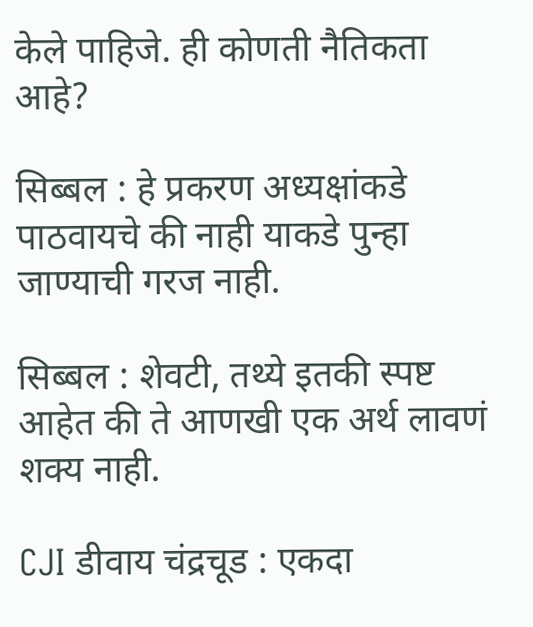केले पाहिजे. ही कोणती नैतिकता आहे?

सिब्बल : हे प्रकरण अध्यक्षांकडे पाठवायचे की नाही याकडे पुन्हा जाण्याची गरज नाही.

सिब्बल : शेवटी, तथ्ये इतकी स्पष्ट आहेत की ते आणखी एक अर्थ लावणं शक्य नाही.

CJI डीवाय चंद्रचूड : एकदा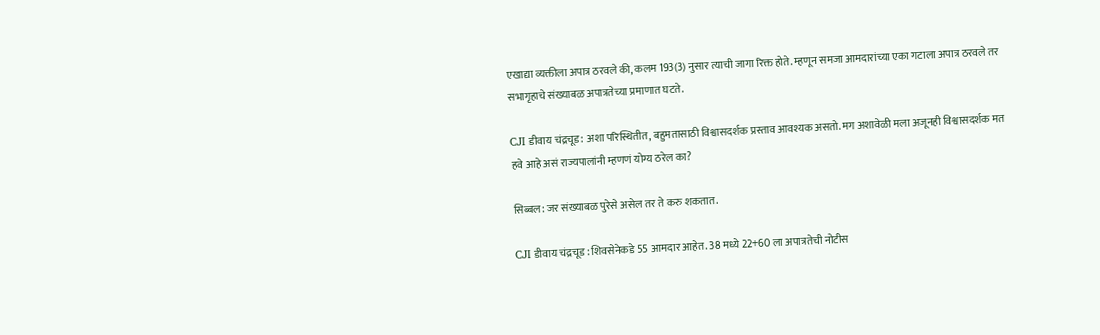एखाद्या व्यक्तीला अपात्र ठरवले की, कलम 193(3) नुसार त्याची जागा रिक्त होते. म्हणून समजा आमदारांच्या एका गटाला अपात्र ठरवले तर सभागृहाचे संख्याबळ अपात्रतेच्या प्रमाणात घटते.

CJI डीवाय चंद्रचूड: अशा परिस्थितीत, बहुमतासाठी विश्वासदर्शक प्रस्ताव आवश्यक असतो. मग अशावेळी मला अजूनही विश्वासदर्शक मत हवे आहे असं राज्यपालांनी म्हणणं योग्य ठरेल का?

सिब्बल: जर संख्याबळ पुरेसे असेल तर ते करु शकतात.

CJI डीवाय चंद्रचूड : शिवसेनेकडे 55 आमदार आहेत. 38 मध्ये 22+60 ला अपात्रतेची नोटीस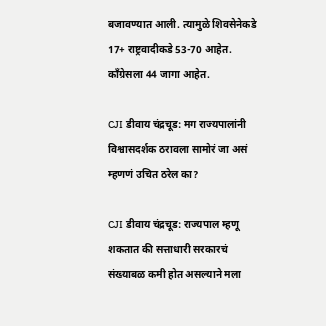बजावण्यात आली. त्यामुळे शिवसेनेकडे 17+ राष्ट्रवादीकडे 53-70 आहेत. काँग्रेसला 44 जागा आहेत.

CJI डीवाय चंद्रचूड: मग राज्यपालांनी विश्वासदर्शक ठरावला सामोरं जा असं म्हणणं उचित ठरेल का?

CJI डीवाय चंद्रचूड: राज्यपाल म्हणू शकतात की सत्ताधारी सरकारचं संख्याबळ कमी होत असल्याने मला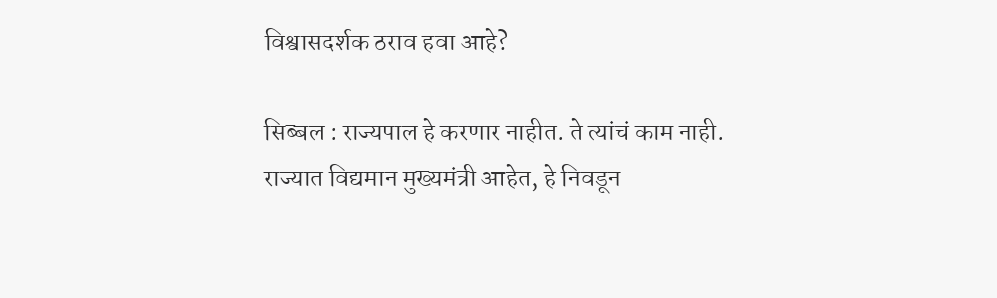विश्वासदर्शक ठराव हवा आहे?

सिब्बल : राज्यपाल हे करणार नाहीत. ते त्यांचं काम नाही. राज्यात विद्यमान मुख्यमंत्री आहेत, हे निवडून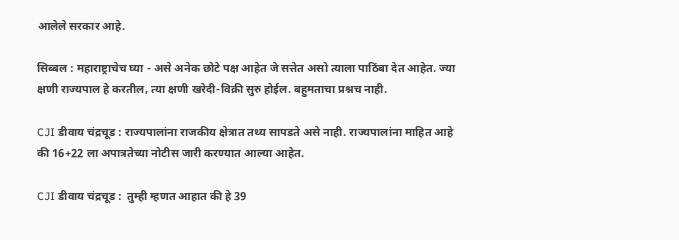आलेले सरकार आहे.

सिब्बल : महाराष्ट्राचेच घ्या - असे अनेक छोटे पक्ष आहेत जे सत्तेत असो त्याला पाठिंबा देत आहेत. ज्या क्षणी राज्यपाल हे करतील, त्या क्षणी खरेदी-विक्री सुरु होईल. बहुमताचा प्रश्नच नाही.

CJI डीवाय चंद्रचूड : राज्यपालांना राजकीय क्षेत्रात तथ्य सापडते असे नाही. राज्यपालांना माहित आहे की 16+22 ला अपात्रतेच्या नोटीस जारी करण्यात आल्या आहेत.

CJI डीवाय चंद्रचूड :  तुम्ही म्हणत आहात की हे 39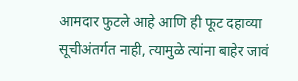आमदार फुटले आहे आणि ही फूट दहाव्या सूचीअंतर्गत नाही, त्यामुळे त्यांना बाहेर जावं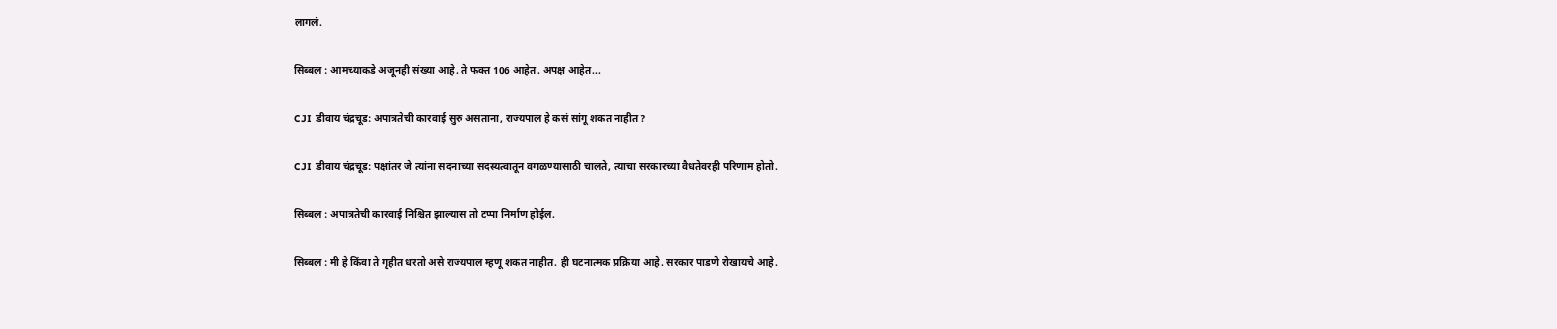लागलं.

सिब्बल : आमच्याकडे अजूनही संख्या आहे. ते फक्त 106 आहेत. अपक्ष आहेत...

CJI डीवाय चंद्रचूड: अपात्रतेची कारवाई सुरु असताना, राज्यपाल हे कसं सांगू शकत नाहीत?

CJI डीवाय चंद्रचूड: पक्षांतर जे त्यांना सदनाच्या सदस्यत्वातून वगळण्यासाठी चालते, त्याचा सरकारच्या वैधतेवरही परिणाम होतो.

सिब्बल : अपात्रतेची कारवाई निश्चित झाल्यास तो टप्पा निर्माण होईल.

सिब्बल : मी हे किंवा ते गृहीत धरतो असे राज्यपाल म्हणू शकत नाहीत. ही घटनात्मक प्रक्रिया आहे. सरकार पाडणे रोखायचे आहे.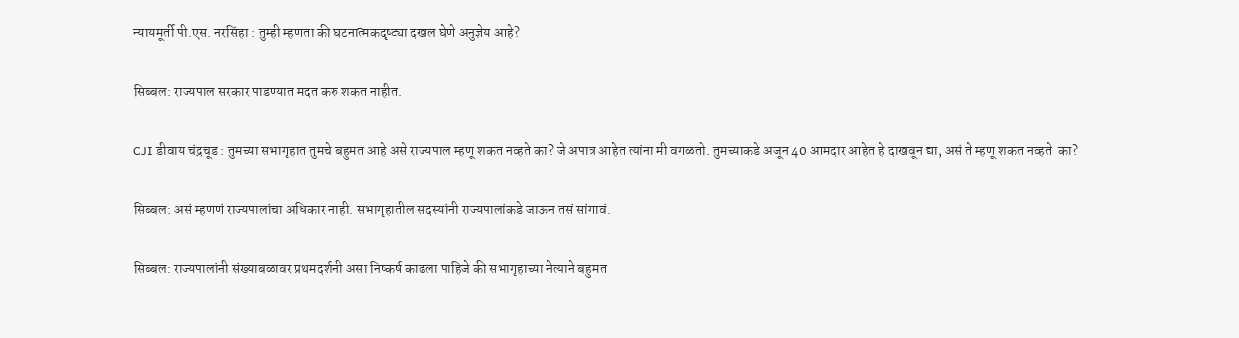न्यायमूर्ती पी.एस. नरसिंहा : तुम्ही म्हणता की घटनात्मकदृष्ट्या दखल घेणे अनुज्ञेय आहे?

सिब्बल: राज्यपाल सरकार पाडण्यात मदत करु शकत नाहीत.

CJI डीवाय चंद्रचूड : तुमच्या सभागृहात तुमचे बहुमत आहे असे राज्यपाल म्हणू शकत नव्हते का? जे अपात्र आहेत त्यांना मी वगळतो. तुमच्याकडे अजून 40 आमदार आहेत हे दाखवून द्या, असं ते म्हणू शकत नव्हते  का?

सिब्बल: असं म्हणणं राज्यपालांचा अधिकार नाही. सभागृहातील सदस्यांनी राज्यपालांकडे जाऊन तसं सांगावं.

सिब्बल: राज्यपालांनी संख्याबळावर प्रथमदर्शनी असा निष्कर्ष काढला पाहिजे की सभागृहाच्या नेत्याने बहुमत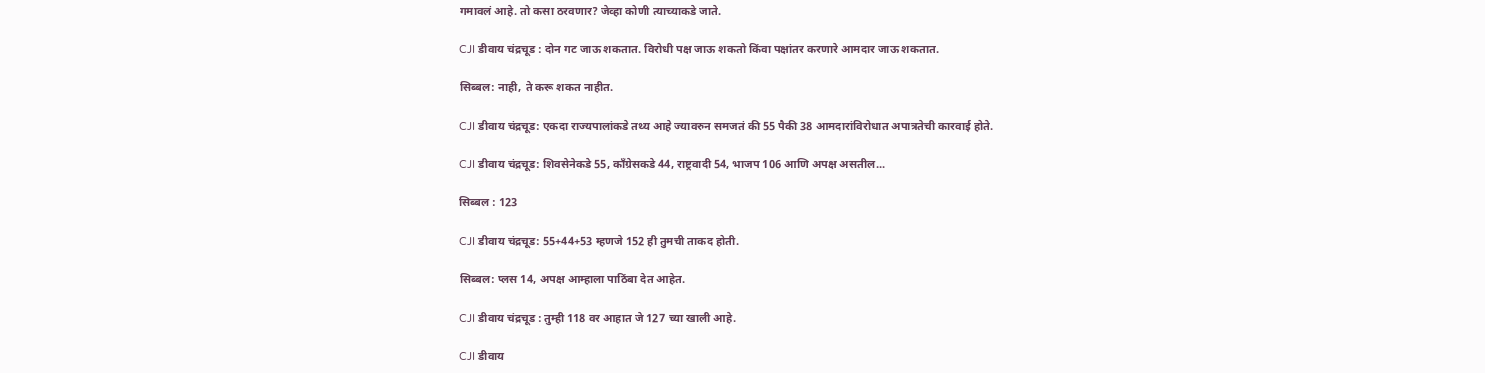गमावलं आहे. तो कसा ठरवणार? जेव्हा कोणी त्याच्याकडे जाते.

CJI डीवाय चंद्रचूड : दोन गट जाऊ शकतात. विरोधी पक्ष जाऊ शकतो किंवा पक्षांतर करणारे आमदार जाऊ शकतात.

सिब्बल: नाही, ते करू शकत नाहीत.

CJI डीवाय चंद्रचूड: एकदा राज्यपालांकडे तथ्य आहे ज्यावरुन समजतं की 55 पैकी 38 आमदारांविरोधात अपात्रतेची कारवाई होते.

CJI डीवाय चंद्रचूड: शिवसेनेकडे 55, काँग्रेसकडे 44, राष्ट्रवादी 54, भाजप 106 आणि अपक्ष असतील...

सिब्बल : 123

CJI डीवाय चंद्रचूड: 55+44+53 म्हणजे 152 ही तुमची ताकद होती.

सिब्बल: प्लस 14, अपक्ष आम्हाला पाठिंबा देत आहेत.

CJI डीवाय चंद्रचूड : तुम्ही 118 वर आहात जे 127 च्या खाली आहे.

CJI डीवाय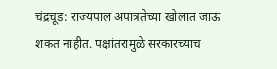चंद्रचूड: राज्यपाल अपात्रतेच्या खोलात जाऊ शकत नाहीत. पक्षांतरामुळे सरकारच्याच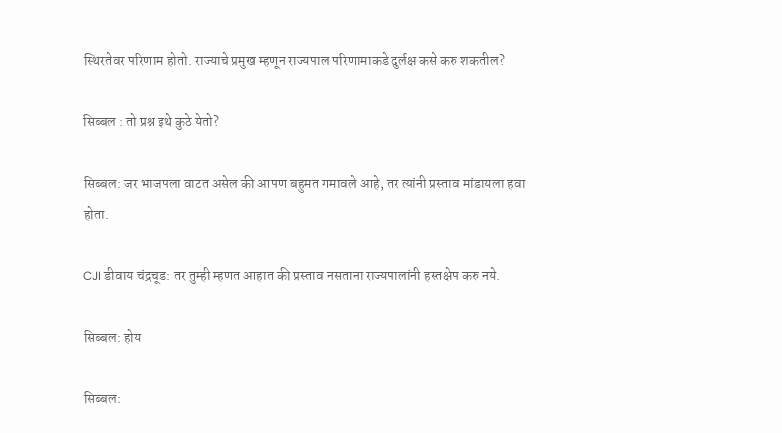स्थिरतेवर परिणाम होतो. राज्याचे प्रमुख म्हणून राज्यपाल परिणामाकडे दुर्लक्ष कसे करु शकतील?

सिब्बल : तो प्रश्न इथे कुठे येतो?

सिब्बल: जर भाजपला वाटत असेल की आपण बहुमत गमावले आहे, तर त्यांनी प्रस्ताव मांडायला हवा होता.

CJI डीवाय चंद्रचूड: तर तुम्ही म्हणत आहात की प्रस्ताव नसताना राज्यपालांनी हस्तक्षेप करु नये.

सिब्बल: होय

सिब्बल: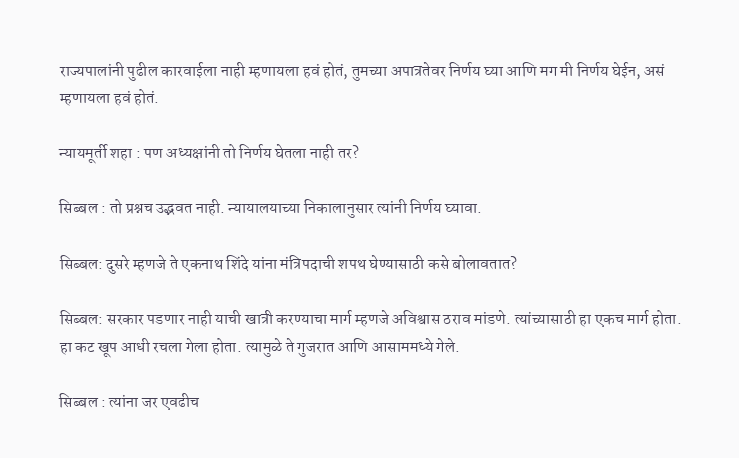राज्यपालांनी पुढील कारवाईला नाही म्हणायला हवं होतं, तुमच्या अपात्रतेवर निर्णय घ्या आणि मग मी निर्णय घेईन, असं म्हणायला हवं होतं.

न्यायमूर्ती शहा : पण अध्यक्षांनी तो निर्णय घेतला नाही तर?

सिब्बल : तो प्रश्नच उद्भवत नाही. न्यायालयाच्या निकालानुसार त्यांनी निर्णय घ्यावा.

सिब्बल: दुसरे म्हणजे ते एकनाथ शिंदे यांना मंत्रिपदाची शपथ घेण्यासाठी कसे बोलावतात?

सिब्बल: सरकार पडणार नाही याची खात्री करण्याचा मार्ग म्हणजे अविश्वास ठराव मांडणे. त्यांच्यासाठी हा एकच मार्ग होता. हा कट खूप आधी रचला गेला होता. त्यामुळे ते गुजरात आणि आसाममध्ये गेले.

सिब्बल : त्यांना जर एवढीच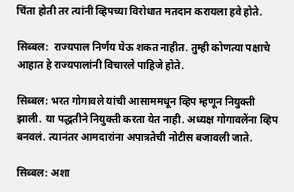चिंता होती तर त्यांनी व्हिपच्या विरोधात मतदान करायला हवे होते.

सिब्बल:  राज्यपाल निर्णय घेऊ शकत नाहीत. तुम्ही कोणत्या पक्षाचे आहात हे राज्यपालांनी विचारले पाहिजे होते.

सिब्बल: भरत गोगावले यांची आसाममधून व्हिप म्हणून नियुक्ती झाली. या पद्धतीने नियुक्ती करता येत नाही. अध्यक्ष गोगावलेंना व्हिप बनवलं. त्यानंतर आमदारांना अपात्रतेची नोटीस बजावली जाते.

सिब्बल: अशा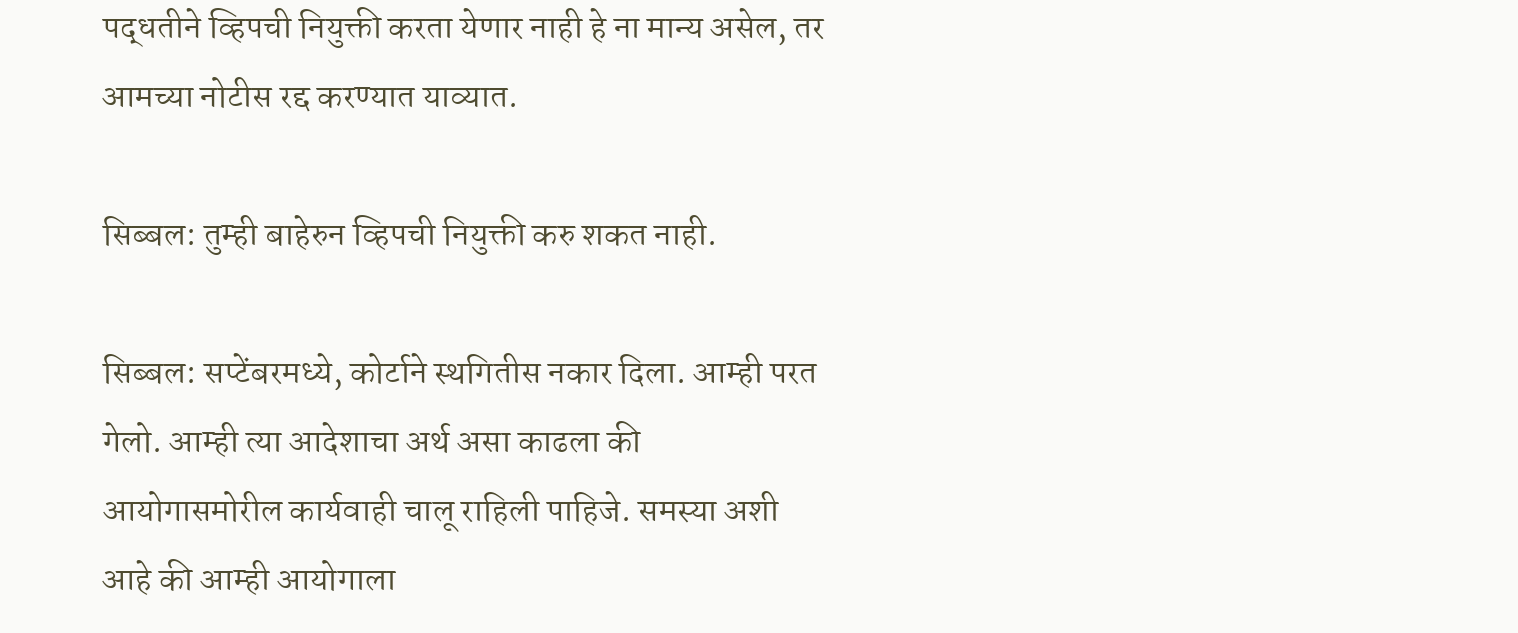पद्धतीने व्हिपची नियुक्ती करता येणार नाही हे ना मान्य असेल, तर आमच्या नोटीस रद्द करण्यात याव्यात.

सिब्बल: तुम्ही बाहेरुन व्हिपची नियुक्ती करु शकत नाही.

सिब्बल: सप्टेंबरमध्ये, कोर्टाने स्थगितीस नकार दिला. आम्ही परत गेलो. आम्ही त्या आदेशाचा अर्थ असा काढला की आयोगासमोरील कार्यवाही चालू राहिली पाहिजे. समस्या अशी आहे की आम्ही आयोगाला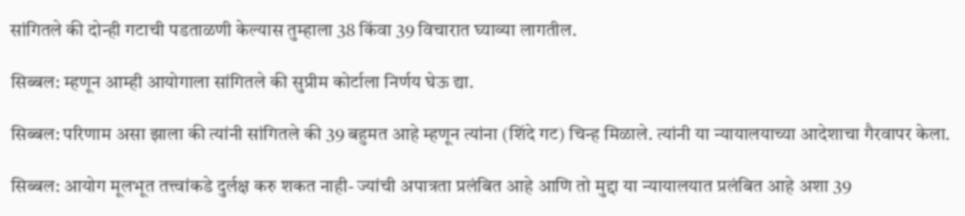सांगितले की दोन्ही गटाची पडताळणी केल्यास तुम्हाला 38 किंवा 39 विचारात घ्याव्या लागतील.

सिब्बल: म्हणून आम्ही आयोगाला सांगितले की सुप्रीम कोर्टाला निर्णय घेऊ द्या.

सिब्बल: परिणाम असा झाला की त्यांनी सांगितले की 39 बहुमत आहे म्हणून त्यांना (शिंदे गट) चिन्ह मिळाले. त्यांनी या न्यायालयाच्या आदेशाचा गैरवापर केला.

सिब्बल: आयोग मूलभूत तत्त्वांकडे दुर्लक्ष करु शकत नाही- ज्यांची अपात्रता प्रलंबित आहे आणि तो मुद्दा या न्यायालयात प्रलंबित आहे अशा 39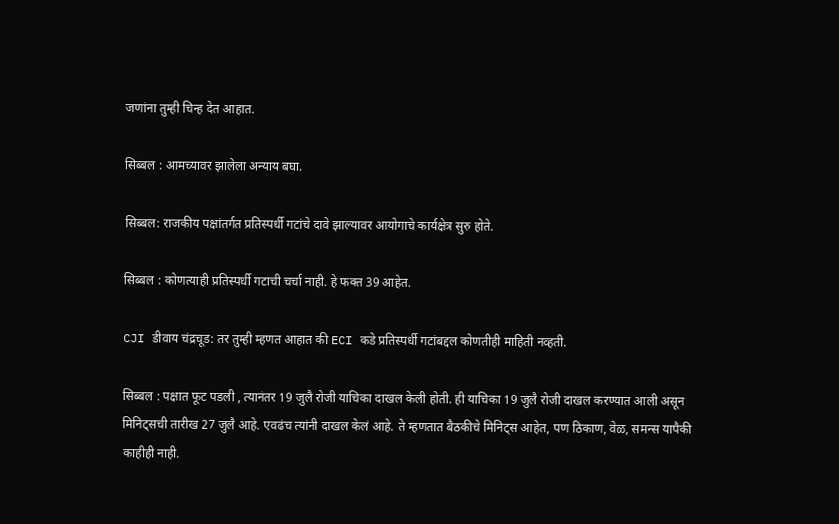जणांना तुम्ही चिन्ह देत आहात.

सिब्बल : आमच्यावर झालेला अन्याय बघा.

सिब्बल: राजकीय पक्षांतर्गत प्रतिस्पर्धी गटांचे दावे झाल्यावर आयोगाचे कार्यक्षेत्र सुरु होते.

सिब्बल : कोणत्याही प्रतिस्पर्धी गटाची चर्चा नाही. हे फक्त 39 आहेत.

CJI डीवाय चंद्रचूड: तर तुम्ही म्हणत आहात की ECI कडे प्रतिस्पर्धी गटांबद्दल कोणतीही माहिती नव्हती.

सिब्बल : पक्षात फूट पडली , त्यानंतर 19 जुलै रोजी याचिका दाखल केली होती. ही याचिका 19 जुलै रोजी दाखल करण्यात आली असून मिनिट्सची तारीख 27 जुलै आहे. एवढंच त्यांनी दाखल केलं आहे. ते म्हणतात बैठकीचे मिनिट्स आहेत, पण ठिकाण, वेळ, समन्स यापैकी काहीही नाही.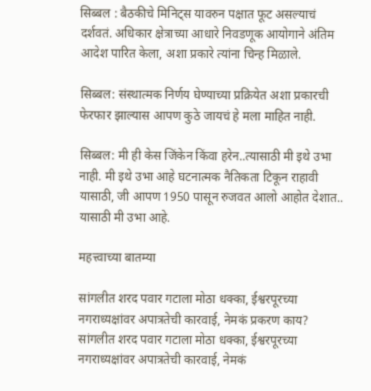सिब्बल : बैठकीचे मिनिट्स यावरुन पक्षात फूट असल्याचं दर्शवतं. अधिकार क्षेत्राच्या आधारे निवडणूक आयोगाने अंतिम आदेश पारित केला, अशा प्रकारे त्यांना चिन्ह मिळाले.

सिब्बल: संस्थात्मक निर्णय घेण्याच्या प्रक्रियेत अशा प्रकारची फेरफार झाल्यास आपण कुठे जायचं हे मला माहित नाही.

सिब्बल: मी ही केस जिंकेन किंवा हरेन..त्यासाठी मी इथे उभा नाही. मी इथे उभा आहे घटनात्मक नैतिकता टिकून राहावी यासाठी, जी आपण 1950 पासून रुजवत आलो आहोत देशात.. यासाठी मी उभा आहे.

महत्त्वाच्या बातम्या

सांगलीत शरद पवार गटाला मोठा धक्का, ईश्वरपूरच्या नगराध्यक्षांवर अपात्रतेची कारवाई, नेमकं प्रकरण काय?
सांगलीत शरद पवार गटाला मोठा धक्का, ईश्वरपूरच्या नगराध्यक्षांवर अपात्रतेची कारवाई, नेमकं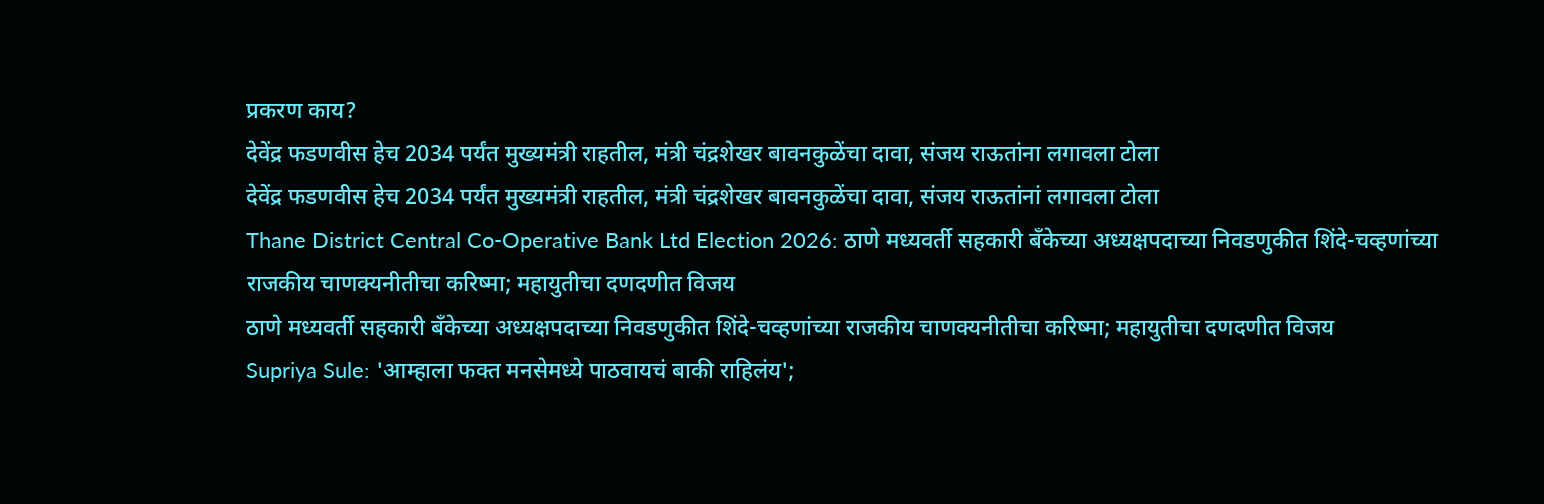प्रकरण काय?
देवेंद्र फडणवीस हेच 2034 पर्यंत मुख्यमंत्री राहतील, मंत्री चंद्रशेखर बावनकुळेंचा दावा, संजय राऊतांना लगावला टोला
देवेंद्र फडणवीस हेच 2034 पर्यंत मुख्यमंत्री राहतील, मंत्री चंद्रशेखर बावनकुळेंचा दावा, संजय राऊतांनां लगावला टोला
Thane District Central Co-Operative Bank Ltd Election 2026: ठाणे मध्यवर्ती सहकारी बँकेच्या अध्यक्षपदाच्या निवडणुकीत शिंदे-चव्हणांच्या राजकीय चाणक्यनीतीचा करिष्मा; महायुतीचा दणदणीत विजय
ठाणे मध्यवर्ती सहकारी बँकेच्या अध्यक्षपदाच्या निवडणुकीत शिंदे-चव्हणांच्या राजकीय चाणक्यनीतीचा करिष्मा; महायुतीचा दणदणीत विजय
Supriya Sule: 'आम्हाला फक्त मनसेमध्ये पाठवायचं बाकी राहिलंय';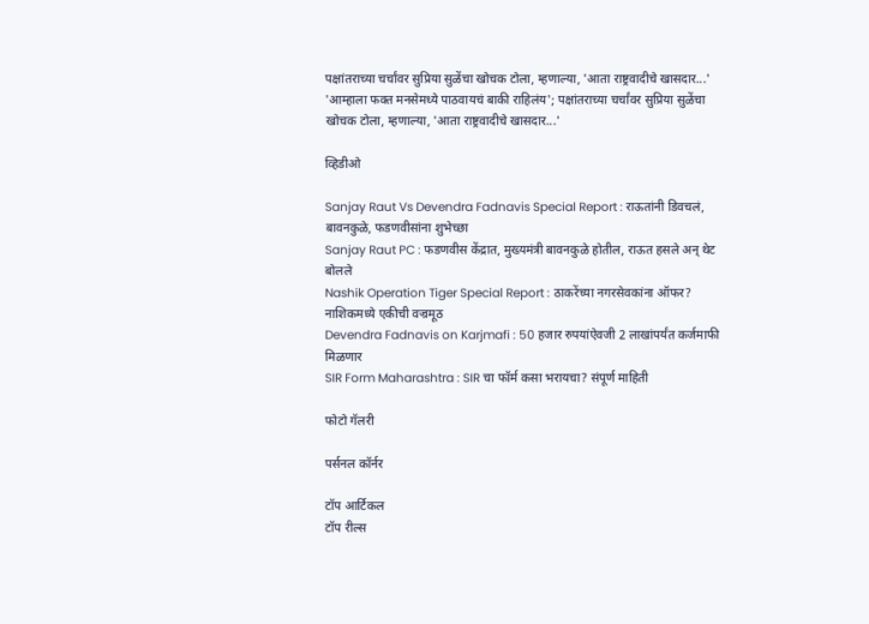पक्षांतराच्या चर्चांवर सुप्रिया सुळेंचा खोचक टोला, म्हणाल्या, 'आता राष्ट्रवादीचे खासदार...'
'आम्हाला फक्त मनसेमध्ये पाठवायचं बाकी राहिलंय'; पक्षांतराच्या चर्चांवर सुप्रिया सुळेंचा खोचक टोला, म्हणाल्या, 'आता राष्ट्रवादीचे खासदार...'

व्हिडीओ

Sanjay Raut Vs Devendra Fadnavis Special Report : राऊतांनी डिवचलं, बावनकुळे, फडणवीसांना शुभेच्छा
Sanjay Raut PC : फडणवीस केंद्रात, मुख्यमंत्री बावनकुळे होतील, राऊत हसले अन् थेट बोलले
Nashik Operation Tiger Special Report : ठाकरेंच्या नगरसेवकांना ऑफर? नाशिकमध्ये एकीची वज्रमूठ
Devendra Fadnavis on Karjmafi : 50 हजार रुपयांऐवजी 2 लाखांपर्यंत कर्जमाफी मिळणार
SIR Form Maharashtra : SIR चा फॉर्म कसा भरायचा? संपूर्ण माहिती

फोटो गॅलरी

पर्सनल कॉर्नर

टॉप आर्टिकल
टॉप रील्स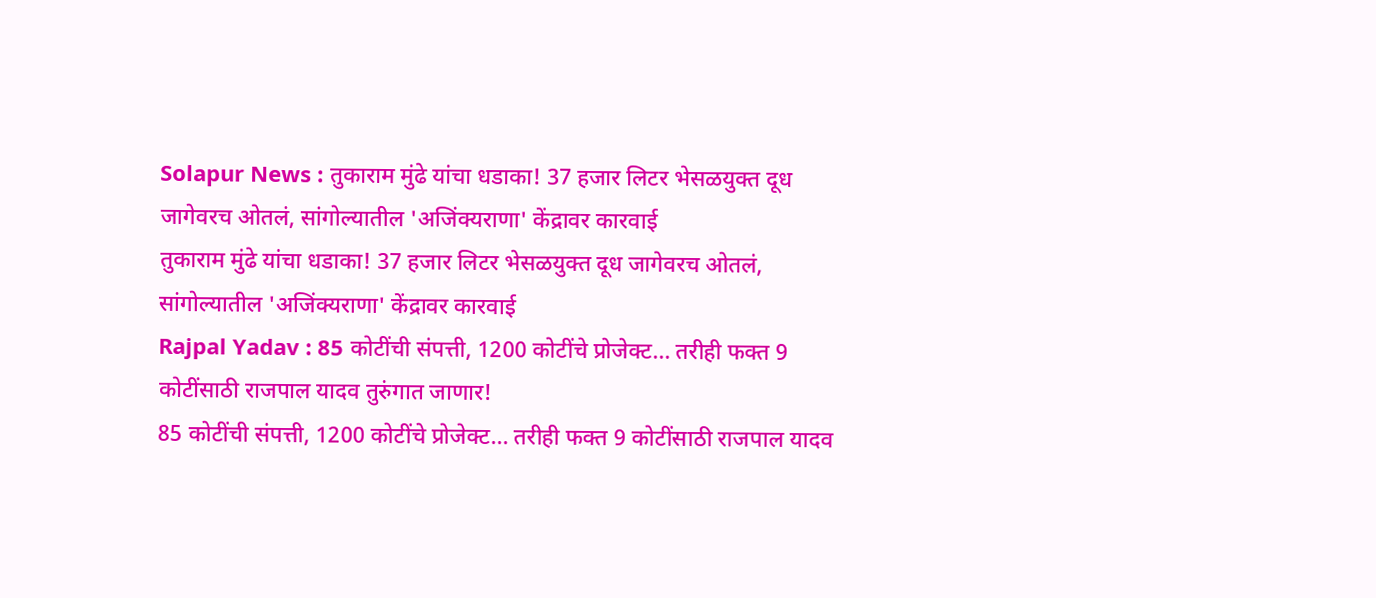Solapur News : तुकाराम मुंढे यांचा धडाका! 37 हजार लिटर भेसळयुक्त दूध जागेवरच ओतलं, सांगोल्यातील 'अजिंक्यराणा' केंद्रावर कारवाई
तुकाराम मुंढे यांचा धडाका! 37 हजार लिटर भेसळयुक्त दूध जागेवरच ओतलं, सांगोल्यातील 'अजिंक्यराणा' केंद्रावर कारवाई
Rajpal Yadav : 85 कोटींची संपत्ती, 1200 कोटींचे प्रोजेक्ट... तरीही फक्त 9 कोटींसाठी राजपाल यादव तुरुंगात जाणार!
85 कोटींची संपत्ती, 1200 कोटींचे प्रोजेक्ट... तरीही फक्त 9 कोटींसाठी राजपाल यादव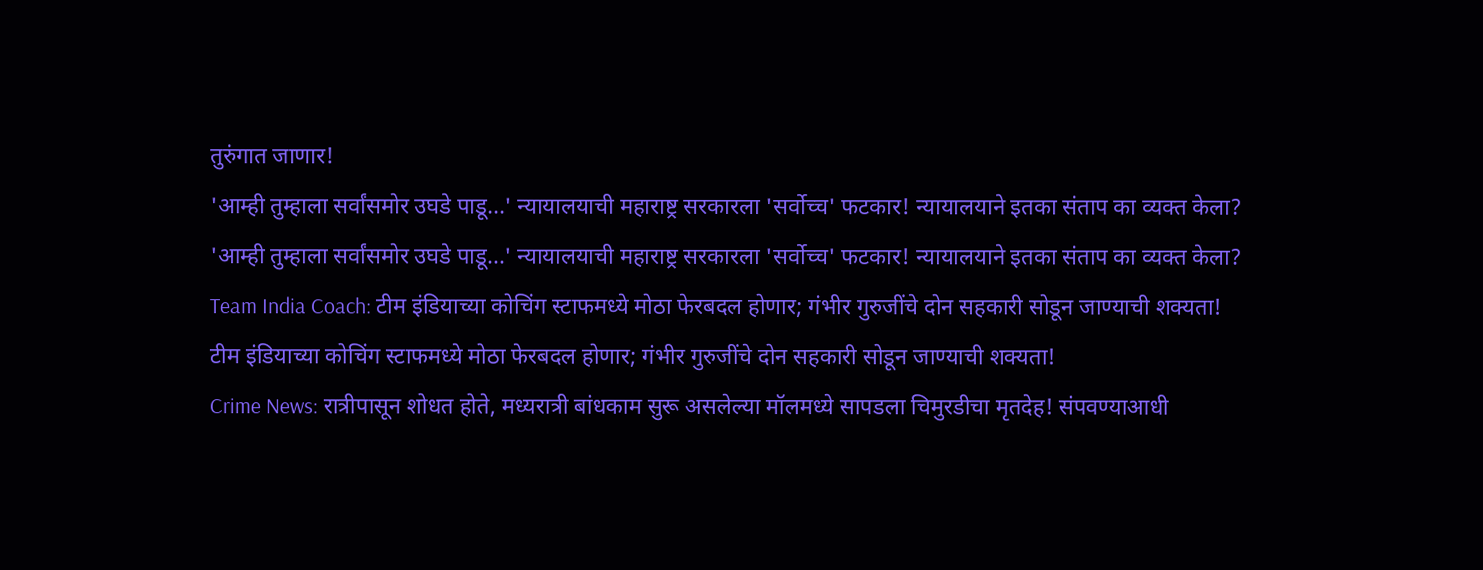तुरुंगात जाणार!
'आम्ही तुम्हाला सर्वांसमोर उघडे पाडू...' न्यायालयाची महाराष्ट्र सरकारला 'सर्वोच्च' फटकार! न्यायालयाने इतका संताप का व्यक्त केला?
'आम्ही तुम्हाला सर्वांसमोर उघडे पाडू...' न्यायालयाची महाराष्ट्र सरकारला 'सर्वोच्च' फटकार! न्यायालयाने इतका संताप का व्यक्त केला?
Team India Coach: टीम इंडियाच्या कोचिंग स्टाफमध्ये मोठा फेरबदल होणार; गंभीर गुरुजींचे दोन सहकारी सोडून जाण्याची शक्यता!
टीम इंडियाच्या कोचिंग स्टाफमध्ये मोठा फेरबदल होणार; गंभीर गुरुजींचे दोन सहकारी सोडून जाण्याची शक्यता!
Crime News: रात्रीपासून शोधत होते, मध्यरात्री बांधकाम सुरू असलेल्या मॉलमध्ये सापडला चिमुरडीचा मृतदेह! संपवण्याआधी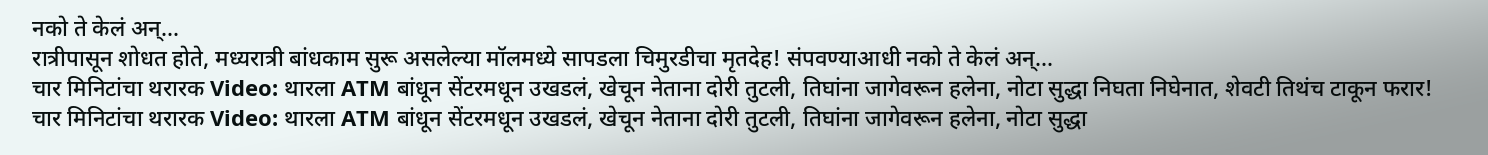नको ते केलं अन्...
रात्रीपासून शोधत होते, मध्यरात्री बांधकाम सुरू असलेल्या मॉलमध्ये सापडला चिमुरडीचा मृतदेह! संपवण्याआधी नको ते केलं अन्...
चार मिनिटांचा थरारक Video: थारला ATM बांधून सेंटरमधून उखडलं, खेचून नेताना दोरी तुटली, तिघांना जागेवरून हलेना, नोटा सुद्धा निघता निघेनात, शेवटी तिथंच टाकून फरार!
चार मिनिटांचा थरारक Video: थारला ATM बांधून सेंटरमधून उखडलं, खेचून नेताना दोरी तुटली, तिघांना जागेवरून हलेना, नोटा सुद्धा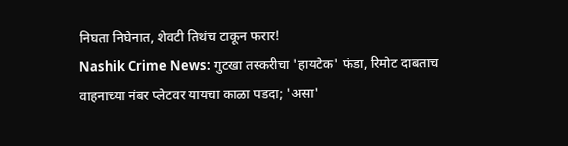निघता निघेनात, शेवटी तिथंच टाकून फरार!
Nashik Crime News: गुटखा तस्करीचा 'हायटेक' फंडा, रिमोट दाबताच वाहनाच्या नंबर प्लेटवर यायचा काळा पडदा; 'असा'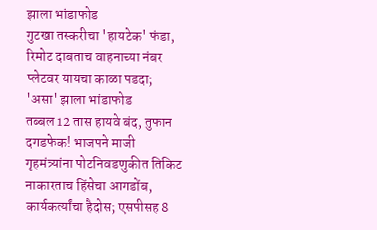झाला भांडाफोड
गुटखा तस्करीचा 'हायटेक' फंडा, रिमोट दाबताच वाहनाच्या नंबर प्लेटवर यायचा काळा पडदा; 'असा' झाला भांडाफोड
तब्बल 12 तास हायवे बंद, तुफान दगडफेक! भाजपने माजी गृहमंत्र्यांना पोटनिवडणुकीत तिकिट नाकारताच हिंसेचा आगडोंब, कार्यकर्त्यांचा हैदोस; एसपीसह 8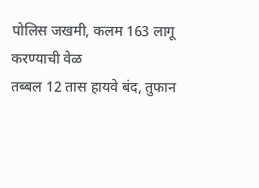पोलिस जखमी, कलम 163 लागू करण्याची वेळ
तब्बल 12 तास हायवे बंद, तुफान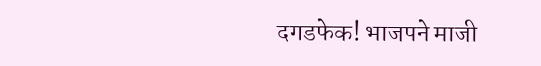दगडफेक! भाजपने माजी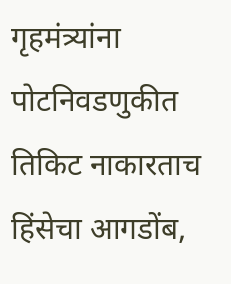गृहमंत्र्यांना पोटनिवडणुकीत तिकिट नाकारताच हिंसेचा आगडोंब,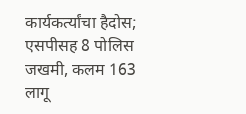कार्यकर्त्यांचा हैदोस; एसपीसह 8 पोलिस जखमी, कलम 163 लागू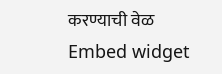करण्याची वेळ
Embed widget